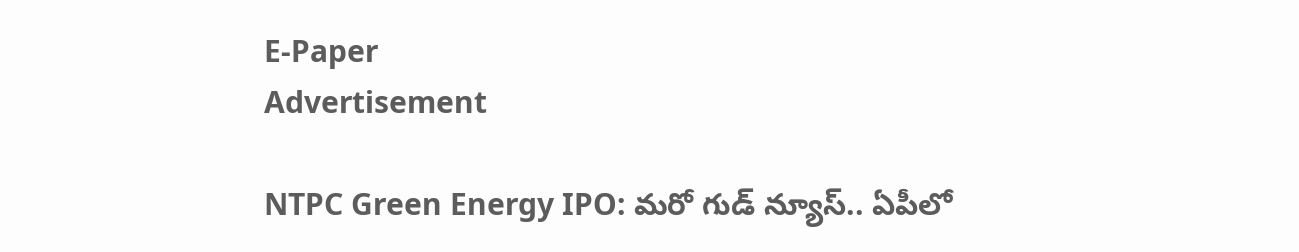E-Paper
Advertisement

NTPC Green Energy IPO: మరో గుడ్ న్యూస్.. ఏపీలో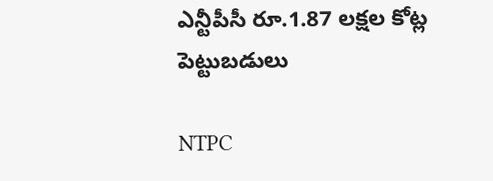ఎన్టీపీసీ రూ.1.87 లక్షల కోట్ల పెట్టుబడులు

NTPC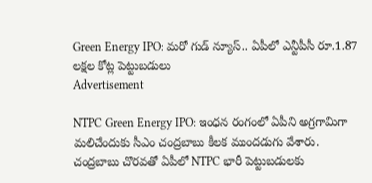Green Energy IPO: మరో గుడ్ న్యూస్.. ఏపీలో ఎన్టీపీసీ రూ.1.87 లక్షల కోట్ల పెట్టుబడులు
Advertisement

NTPC Green Energy IPO: ఇంధన రంగంలో ఏపీని అగ్రగామిగా మలిచేందుకు సీఎం చంద్రబాబు కీలక ముందడుగు వేశారు. చంద్రబాబు చొరవతో ఏపీలో NTPC భారీ పెట్టుబడులకు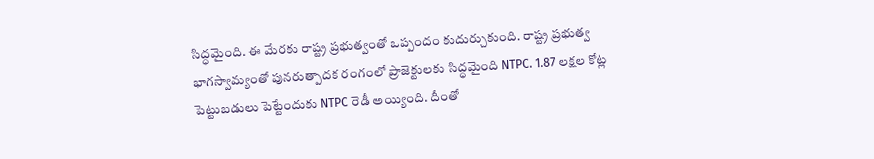సిద్ధమైంది. ఈ మేరకు రాష్ట్ర ప్రభుత్వంతో ఒప్పందం కుదుర్చుకుంది. రాష్ట్ర ప్రభుత్వ భాగస్వామ్యంతో పునరుత్పాదక రంగంలో ప్రాజెక్టులకు సిద్ధమైంది NTPC. 1.87 లక్షల కోట్ల పెట్టుబడులు పెట్టేందుకు NTPC రెడీ అయ్యింది. దీంతో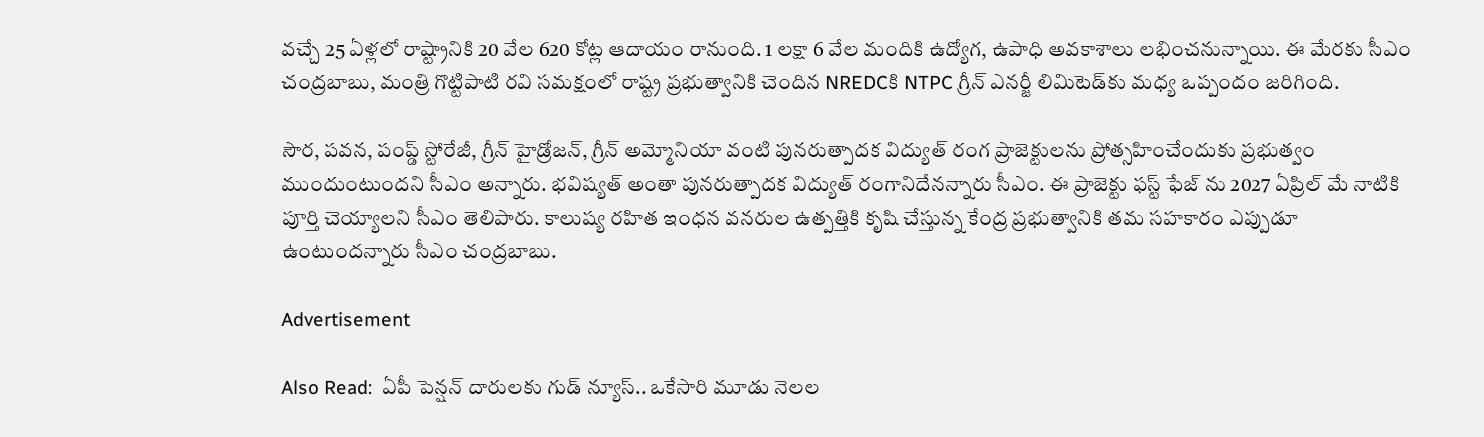వచ్చే 25 ఏళ్లలో రాష్ట్రానికి 20 వేల 620 కోట్ల ఆదాయం రానుంది. 1 లక్షా 6 వేల మందికి ఉద్యోగ, ఉపాధి అవకాశాలు లభించనున్నాయి. ఈ మేరకు సీఎం చంద్రబాబు, మంత్రి గొట్టిపాటి రవి సమక్షంలో రాష్ట్ర ప్రభుత్వానికి చెందిన NREDCకి NTPC గ్రీన్ ఎనర్జీ లిమిటెడ్‌కు మధ్య ఒప్పందం జరిగింది.

సౌర, పవన, పంప్డ్ స్టోరేజీ, గ్రీన్ హైడ్రోజన్, గ్రీన్ అమ్మోనియా వంటి పునరుత్పాదక విద్యుత్ రంగ ప్రాజెక్టులను ప్రోత్సహించేందుకు ప్రభుత్వం ముందుంటుందని సీఎం అన్నారు. భవిష్యత్ అంతా పునరుత్పాదక విద్యుత్ రంగానిదేనన్నారు సీఎం. ఈ ప్రాజెక్టు ఫస్ట్ ఫేజ్ ను 2027 ఏప్రిల్ మే నాటికి పూర్తి చెయ్యాలని సీఎం తెలిపారు. కాలుష్య రహిత ఇంధన వనరుల ఉత్పత్తికి కృషి చేస్తున్న కేంద్ర ప్రభుత్వానికి తమ సహకారం ఎప్పుడూ ఉంటుందన్నారు సీఎం చంద్రబాబు.

Advertisement

Also Read:  ఏపీ పెన్షన్ దారులకు గుడ్ న్యూస్.. ఒకేసారి మూడు నెలల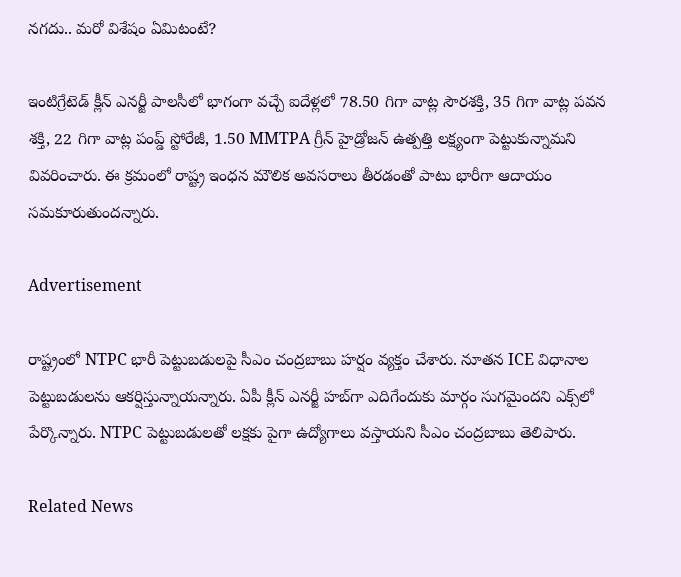నగదు.. మరో విశేషం ఏమిటంటే?

ఇంటిగ్రేటెడ్ క్లీన్ ఎనర్జీ పాలసీలో భాగంగా వచ్చే ఐదేళ్లలో 78.50 గిగా వాట్ల సౌరశక్తి, 35 గిగా వాట్ల పవన శక్తి, 22 గిగా వాట్ల పంప్డ్ స్టోరేజీ, 1.50 MMTPA గ్రీన్ హైడ్రోజన్ ఉత్పత్తి లక్ష్యంగా పెట్టుకున్నామని వివరించారు. ఈ క్రమంలో రాష్ట్ర ఇంధన మౌలిక అవసరాలు తీరడంతో పాటు భారీగా ఆదాయం సమకూరుతుందన్నారు.

Advertisement

రాష్ట్రంలో NTPC భారీ పెట్టుబడులపై సీఎం చంద్రబాబు హర్షం వ్యక్తం చేశారు. నూతన ICE విధానాల పెట్టుబడులను ఆకర్షిస్తున్నాయన్నారు. ఏపీ క్లీన్‌ ఎనర్జీ హబ్‌గా ఎదిగేందుకు మార్గం సుగమైందని ఎక్స్‌లో పేర్కొన్నారు. NTPC పెట్టుబడులతో లక్షకు పైగా ఉద్యోగాలు వస్తాయని సీఎం చంద్రబాబు తెలిపారు.

Related News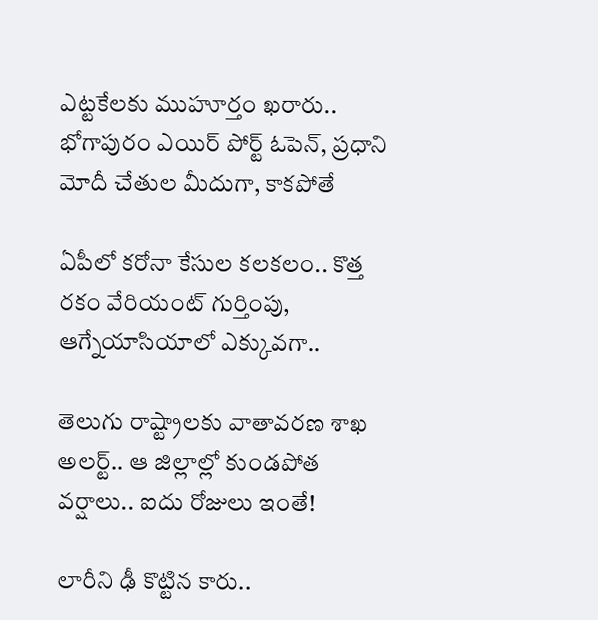ఎట్టకేలకు ముహూర్తం ఖరారు.. భోగాపురం ఎయిర్ పోర్ట్ ఓపెన్, ప్రధాని మోదీ చేతుల మీదుగా, కాకపోతే

ఏపీలో కరోనా కేసుల కలకలం.. కొత్త రకం వేరియంట్ గుర్తింపు, ఆగ్నేయాసియాలో ఎక్కువగా..

తెలుగు రాష్ట్రాలకు వాతావరణ శాఖ అలర్ట్.. ఆ జిల్లాల్లో కుండపోత వర్షాలు.. ఐదు రోజులు ఇంతే!

లారీని ఢీ కొట్టిన కారు..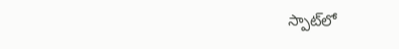స్పాట్‌లో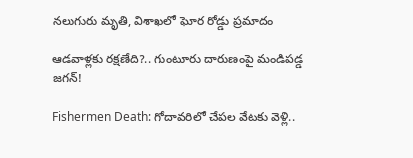నలుగురు మృతి, విశాఖలో ఘోర రోడ్డు ప్రమాదం

ఆడవాళ్లకు రక్షణేది?.. గుంటూరు దారుణంపై మండిపడ్డ జగన్!

Fishermen Death: గోదావరిలో చేపల వేటకు వెళ్లి..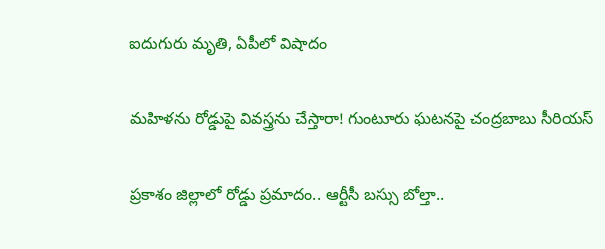ఐదుగురు మృతి, ఏపీలో విషాదం

మహిళను రోడ్డుపై వివస్త్రను చేస్తారా! గుంటూరు ఘటనపై చంద్రబాబు సీరియస్

ప్రకాశం జిల్లాలో రోడ్డు ప్రమాదం.. ఆర్టీసీ బస్సు బోల్తా..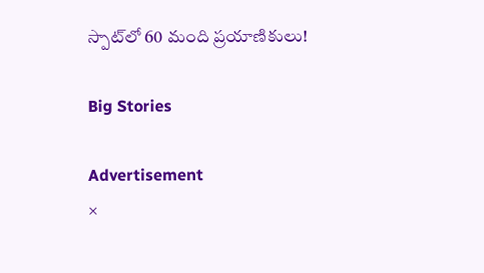స్పాట్‌‌లో 60 మంది ప్రయాణికులు!

Big Stories

Advertisement
×